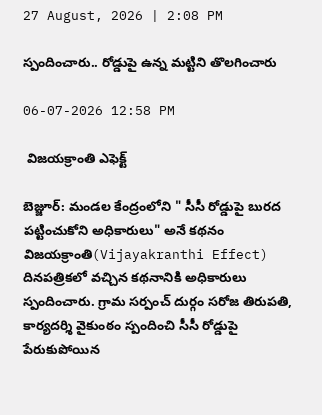27 August, 2026 | 2:08 PM

స్పందించారు.. రోడ్డుపై ఉన్న మట్టిని తొలగించారు

06-07-2026 12:58 PM

 విజయక్రాంతి ఎఫెక్ట్

బెజ్జూర్: మండల కేంద్రంలోని " సీసీ రోడ్డుపై బురద పట్టించుకోని అధికారులు" అనే కథనం విజయక్రాంతి(Vijayakranthi Effect) దినపత్రికలో వచ్చిన కథనానికి అధికారులు స్పందించారు. గ్రామ సర్పంచ్ దుర్గం సరోజ తిరుపతి, కార్యదర్శి వైకుంఠం స్పందించి సీసీ రోడ్డుపై పేరుకుపోయిన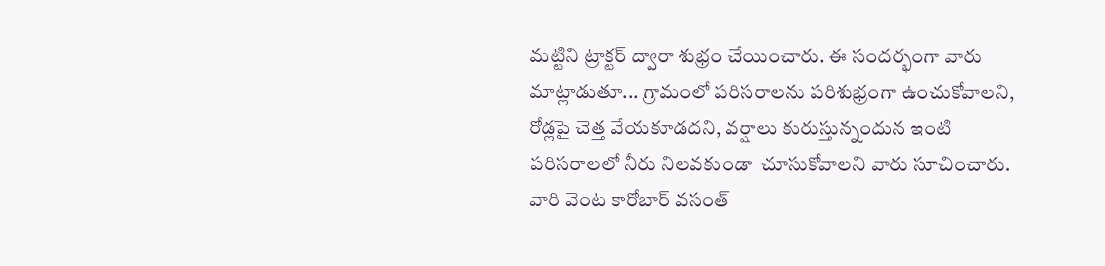మట్టిని ట్రాక్టర్ ద్వారా శుభ్రం చేయించారు. ఈ సందర్భంగా వారు మాట్లాడుతూ... గ్రామంలో పరిసరాలను పరిశుభ్రంగా ఉంచుకోవాలని, రోడ్లపై చెత్త వేయకూడదని, వర్షాలు కురుస్తున్నందున ఇంటి పరిసరాలలో నీరు నిలవకుండా  చూసుకోవాలని వారు సూచించారు. వారి వెంట కారోబార్ వసంత్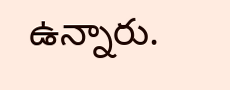ఉన్నారు.